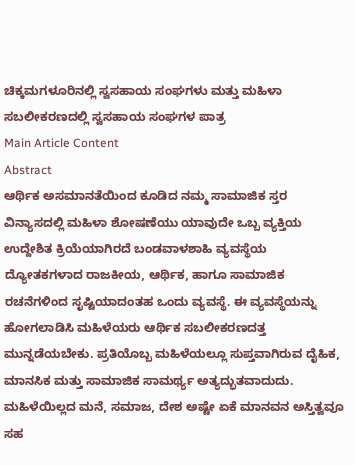ಚಿಕ್ಕಮಗಳೂರಿನಲ್ಲಿ ಸ್ವಸಹಾಯ ಸಂಘಗಳು ಮತ್ತು ಮಹಿಳಾ ಸಬಲೀಕರಣದಲ್ಲಿ ಸ್ವಸಹಾಯ ಸಂಘಗಳ ಪಾತ್ರ
Main Article Content
Abstract
ಆರ್ಥಿಕ ಅಸಮಾನತೆಯಿಂದ ಕೂಡಿದ ನಮ್ಮ ಸಾಮಾಜಿಕ ಸ್ತರ ವಿನ್ಯಾಸದಲ್ಲಿ ಮಹಿಳಾ ಶೋಷಣೆಯು ಯಾವುದೇ ಒಬ್ಬ ವ್ಯಕ್ತಿಯ ಉದ್ದೇಶಿತ ಕ್ರಿಯೆಯಾಗಿರದೆ ಬಂಡವಾಳಶಾಹಿ ವ್ಯವಸ್ಥೆಯ ದ್ಯೋತಕಗಳಾದ ರಾಜಕೀಯ, ಆರ್ಥಿಕ, ಹಾಗೂ ಸಾಮಾಜಿಕ ರಚನೆಗಳಿಂದ ಸೃಷ್ಟಿಯಾದಂತಹ ಒಂದು ವ್ಯವಸ್ಥೆ. ಈ ವ್ಯವಸ್ಥೆಯನ್ನು ಹೋಗಲಾಡಿಸಿ ಮಹಿಳೆಯರು ಆರ್ಥಿಕ ಸಬಲೀಕರಣದತ್ತ ಮುನ್ನಡೆಯಬೇಕು. ಪ್ರತಿಯೊಬ್ಬ ಮಹಿಳೆಯಲ್ಲೂ ಸುಪ್ತವಾಗಿರುವ ದೈಹಿಕ, ಮಾನಸಿಕ ಮತ್ತು ಸಾಮಾಜಿಕ ಸಾಮರ್ಥ್ಯ ಅತ್ಯದ್ಭುತವಾದುದು. ಮಹಿಳೆಯಿಲ್ಲದ ಮನೆ, ಸಮಾಜ, ದೇಶ ಅಷ್ಟೇ ಏಕೆ ಮಾನವನ ಅಸ್ತಿತ್ವವೂ ಸಹ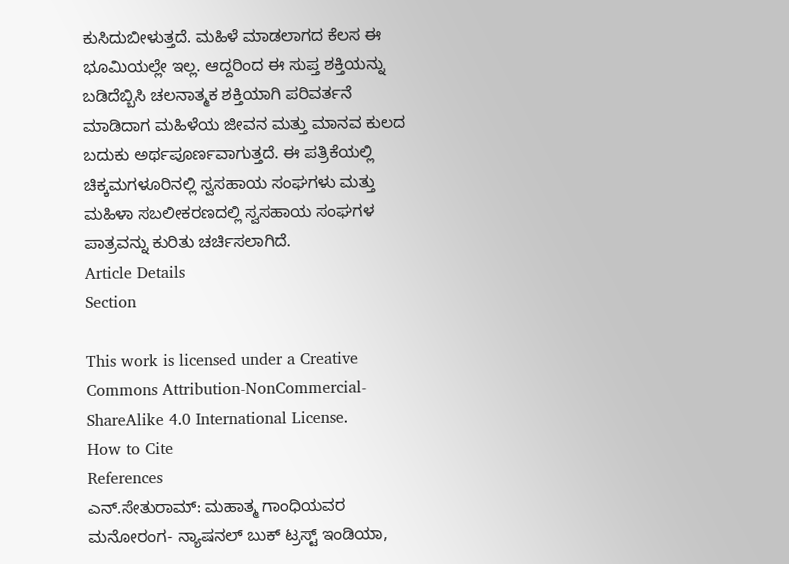ಕುಸಿದುಬೀಳುತ್ತದೆ. ಮಹಿಳೆ ಮಾಡಲಾಗದ ಕೆಲಸ ಈ ಭೂಮಿಯಲ್ಲೇ ಇಲ್ಲ. ಆದ್ದರಿಂದ ಈ ಸುಪ್ತ ಶಕ್ತಿಯನ್ನು ಬಡಿದೆಬ್ಬಿಸಿ ಚಲನಾತ್ಮಕ ಶಕ್ತಿಯಾಗಿ ಪರಿವರ್ತನೆ ಮಾಡಿದಾಗ ಮಹಿಳೆಯ ಜೀವನ ಮತ್ತು ಮಾನವ ಕುಲದ ಬದುಕು ಅರ್ಥಪೂರ್ಣವಾಗುತ್ತದೆ. ಈ ಪತ್ರಿಕೆಯಲ್ಲಿ ಚಿಕ್ಕಮಗಳೂರಿನಲ್ಲಿ ಸ್ವಸಹಾಯ ಸಂಘಗಳು ಮತ್ತು ಮಹಿಳಾ ಸಬಲೀಕರಣದಲ್ಲಿ ಸ್ವಸಹಾಯ ಸಂಘಗಳ ಪಾತ್ರವನ್ನು ಕುರಿತು ಚರ್ಚಿಸಲಾಗಿದೆ.
Article Details
Section

This work is licensed under a Creative Commons Attribution-NonCommercial-ShareAlike 4.0 International License.
How to Cite
References
ಎನ್.ಸೇತುರಾಮ್: ಮಹಾತ್ಮ ಗಾಂಧಿಯವರ ಮನೋರಂಗ- ನ್ಯಾಷನಲ್ ಬುಕ್ ಟ್ರಸ್ಟ್ ಇಂಡಿಯಾ,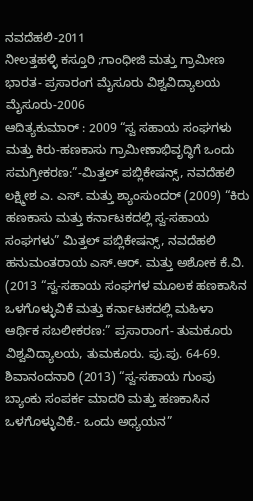ನವದೆಹಲಿ-2011
ನೀಲತ್ತಹಳ್ಳಿ ಕಸ್ತೂರಿ ;ಗಾಂಧೀಜಿ ಮತ್ತು ಗ್ರಾಮೀಣ ಭಾರತ- ಪ್ರಸಾರಂಗ ಮೈಸೂರು ವಿಶ್ವವಿದ್ಯಾಲಯ ಮೈಸೂರು-2006
ಆದಿತ್ಯಕುಮಾರ್ : 2009 “ಸ್ವ ಸಹಾಯ ಸಂಘಗಳು ಮತ್ತು ಕಿರು-ಹಣಕಾಸು ಗ್ರಾಮೀಣಾಭಿವೃದ್ಧಿಗೆ ಒಂದು ಸಮಗ್ರೀಕರಣ:”-ಮಿತ್ತಲ್ ಪಬ್ಲಿಕೇಷನ್ಸ್, ನವದೆಹಲಿ
ಲಕ್ಷ್ಮೀಶ ಎ. ಎಸ್. ಮತ್ತು ಶ್ಯಾಂಸುಂದರ್ (2009) “ಕಿರು ಹಣಕಾಸು ಮತ್ತು ಕರ್ನಾಟಕದಲ್ಲಿ ಸ್ವ-ಸಹಾಯ ಸಂಘಗಳು” ಮಿತ್ತಲ್ ಪಬ್ಲಿಕೇಷನ್ಸ್, ನವದೆಹಲಿ
ಹನುಮಂತರಾಯ ಎಸ್.ಆರ್. ಮತ್ತು ಅಶೋಕ ಕೆ.ವಿ. (2013 “ಸ್ವ-ಸಹಾಯ ಸಂಘಗಳ ಮೂಲಕ ಹಣಕಾಸಿನ ಒಳಗೊಳ್ಳುವಿಕೆ ಮತ್ತು ಕರ್ನಾಟಕದಲ್ಲಿ ಮಹಿಳಾ ಆರ್ಥಿಕ ಸಬಲೀಕರಣ:” ಪ್ರಸಾರಾಂಗ- ತುಮಕೂರು ವಿಶ್ವವಿದ್ಯಾಲಯ, ತುಮಕೂರು. ಪು.ಪು. 64-69.
ಶಿವಾನಂದನಾರಿ (2013) “ಸ್ವ-ಸಹಾಯ ಗುಂಪು ಬ್ಯಾಂಕು ಸಂಪರ್ಕ ಮಾದರಿ ಮತ್ತು ಹಣಕಾಸಿನ ಒಳಗೊಳ್ಳುವಿಕೆ.- ಒಂದು ಅಧ್ಯಯನ”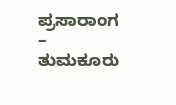ಪ್ರಸಾರಾಂಗ – ತುಮಕೂರು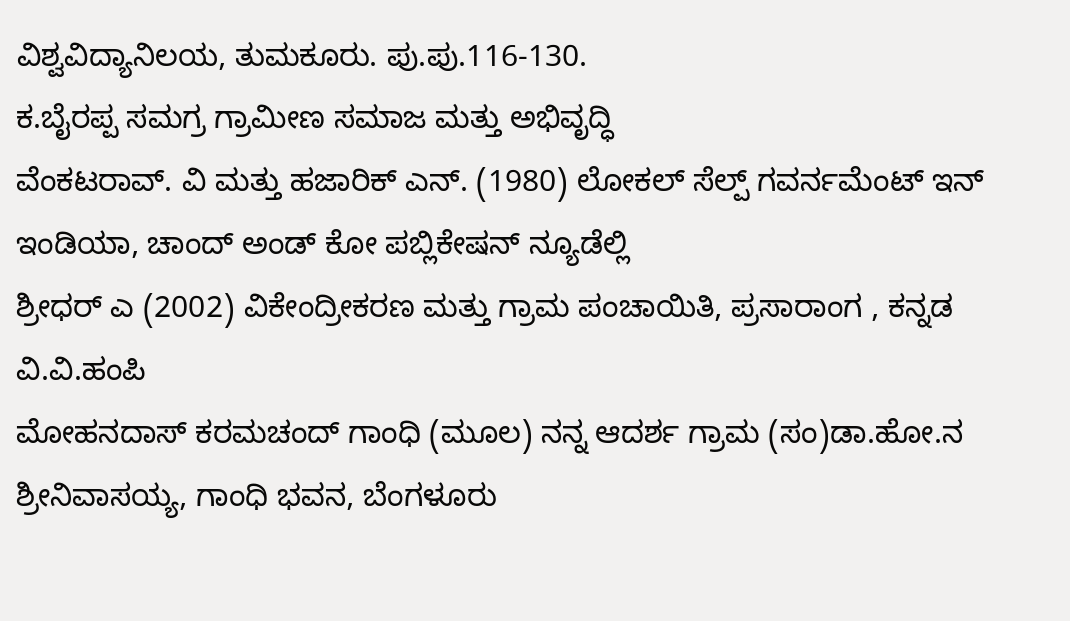ವಿಶ್ವವಿದ್ಯಾನಿಲಯ, ತುಮಕೂರು. ಪು.ಪು.116-130.
ಕ.ಬೈರಪ್ಪ ಸಮಗ್ರ ಗ್ರಾಮೀಣ ಸಮಾಜ ಮತ್ತು ಅಭಿವೃದ್ಧಿ
ವೆಂಕಟರಾವ್. ವಿ ಮತ್ತು ಹಜಾರಿಕ್ ಎನ್. (1980) ಲೋಕಲ್ ಸೆಲ್ಪ್ ಗವರ್ನಮೆಂಟ್ ಇನ್ ಇಂಡಿಯಾ, ಚಾಂದ್ ಅಂಡ್ ಕೋ ಪಬ್ಲಿಕೇಷನ್ ನ್ಯೂಡೆಲ್ಲಿ
ಶ್ರೀಧರ್ ಎ (2002) ವಿಕೇಂದ್ರೀಕರಣ ಮತ್ತು ಗ್ರಾಮ ಪಂಚಾಯಿತಿ, ಪ್ರಸಾರಾಂಗ , ಕನ್ನಡ ವಿ.ವಿ.ಹಂಪಿ
ಮೋಹನದಾಸ್ ಕರಮಚಂದ್ ಗಾಂಧಿ (ಮೂಲ) ನನ್ನ ಆದರ್ಶ ಗ್ರಾಮ (ಸಂ)ಡಾ.ಹೋ.ನ ಶ್ರೀನಿವಾಸಯ್ಯ, ಗಾಂಧಿ ಭವನ, ಬೆಂಗಳೂರು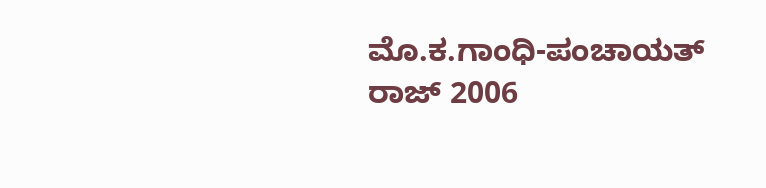ಮೊ.ಕ.ಗಾಂಧಿ-ಪಂಚಾಯತ್ ರಾಜ್ 2006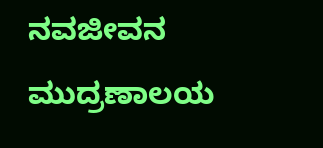ನವಜೀವನ ಮುದ್ರಣಾಲಯ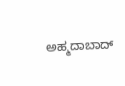ಅಹ್ಮದಾಬಾದ್